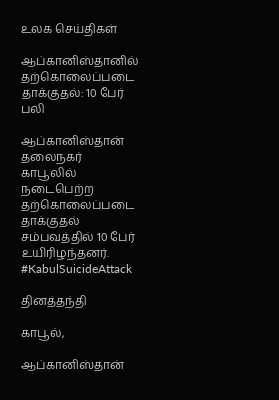உலக செய்திகள்

ஆப்கானிஸ்தானில் தற்கொலைப்படை தாக்குதல்: 10 பேர் பலி

ஆப்கானிஸ்தான் தலைநகர் காபூலில் நடைபெற்ற தற்கொலைப்படை தாக்குதல் சம்பவத்தில் 10 பேர் உயிரிழந்தனர். #KabulSuicideAttack

தினத்தந்தி

காபூல்,

ஆப்கானிஸ்தான்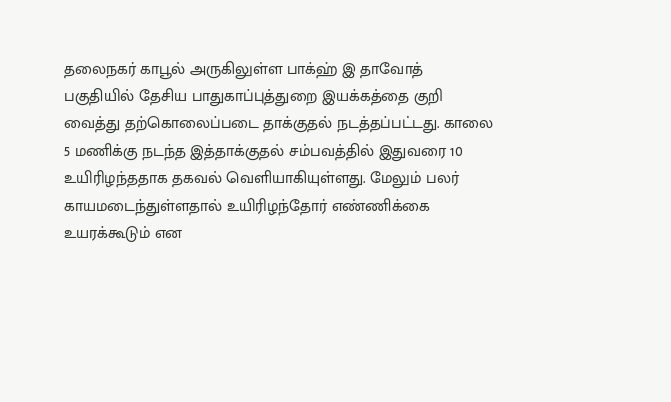தலைநகர் காபூல் அருகிலுள்ள பாக்ஹ் இ தாவோத் பகுதியில் தேசிய பாதுகாப்புத்துறை இயக்கத்தை குறி வைத்து தற்கொலைப்படை தாக்குதல் நடத்தப்பட்டது. காலை 5 மணிக்கு நடந்த இத்தாக்குதல் சம்பவத்தில் இதுவரை 10 உயிரிழந்ததாக தகவல் வெளியாகியுள்ளது. மேலும் பலர் காயமடைந்துள்ளதால் உயிரிழந்தோர் எண்ணிக்கை உயரக்கூடும் என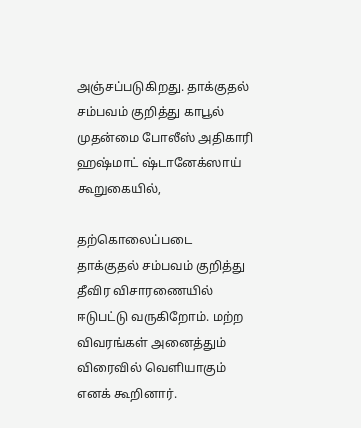அஞ்சப்படுகிறது. தாக்குதல் சம்பவம் குறித்து காபூல் முதன்மை போலீஸ் அதிகாரி ஹஷ்மாட் ஷ்டானேக்ஸாய் கூறுகையில்,

தற்கொலைப்படை தாக்குதல் சம்பவம் குறித்து தீவிர விசாரணையில் ஈடுபட்டு வருகிறோம். மற்ற விவரங்கள் அனைத்தும் விரைவில் வெளியாகும் எனக் கூறினார்.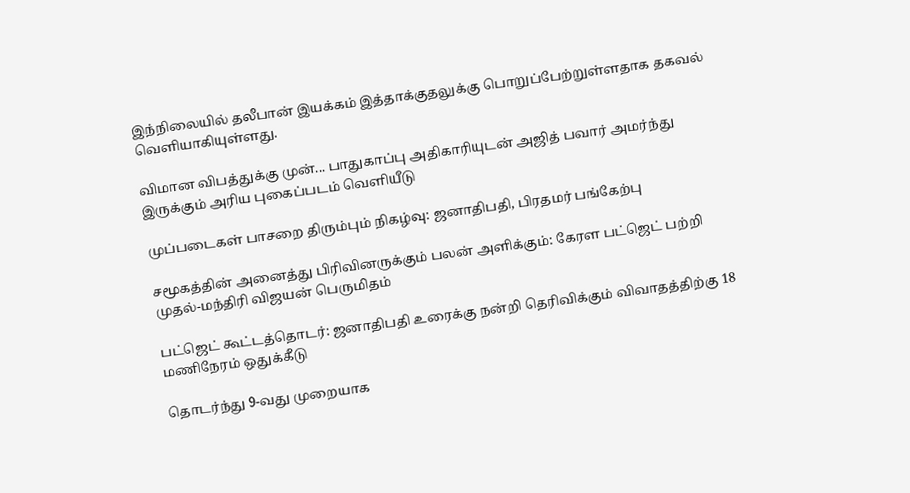இந்நிலையில் தலீபான் இயக்கம் இத்தாக்குதலுக்கு பொறுப்பேற்றுள்ளதாக தகவல் வெளியாகியுள்ளது.

விமான விபத்துக்கு முன்... பாதுகாப்பு அதிகாரியுடன் அஜித் பவார் அமர்ந்து இருக்கும் அரிய புகைப்படம் வெளியீடு

முப்படைகள் பாசறை திரும்பும் நிகழ்வு: ஜனாதிபதி, பிரதமர் பங்கேற்பு

சமூகத்தின் அனைத்து பிரிவினருக்கும் பலன் அளிக்கும்: கேரள பட்ஜெட் பற்றி முதல்-மந்திரி விஜயன் பெருமிதம்

பட்ஜெட் கூட்டத்தொடர்: ஜனாதிபதி உரைக்கு நன்றி தெரிவிக்கும் விவாதத்திற்கு 18 மணிநேரம் ஒதுக்கீடு

தொடர்ந்து 9-வது முறையாக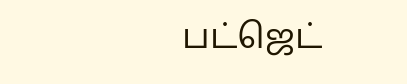பட்ஜெட்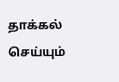தாக்கல் செய்யும்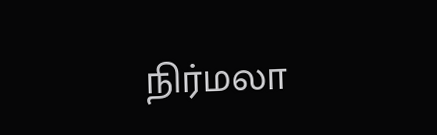நிர்மலா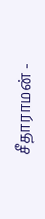சீதாராமன் -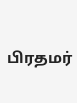பிரதமர்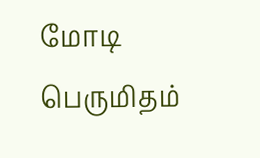மோடி பெருமிதம்